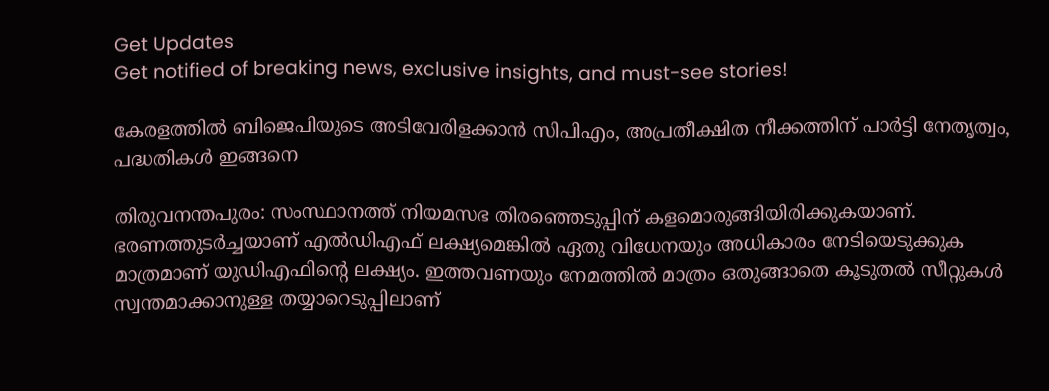Get Updates
Get notified of breaking news, exclusive insights, and must-see stories!

കേരളത്തില്‍ ബിജെപിയുടെ അടിവേരിളക്കാന്‍ സിപിഎം, അപ്രതീക്ഷിത നീക്കത്തിന് പാര്‍ട്ടി നേതൃത്വം, പദ്ധതികള്‍ ഇങ്ങനെ

തിരുവനന്തപുരം: സംസ്ഥാനത്ത് നിയമസഭ തിരഞ്ഞെടുപ്പിന് കളമൊരുങ്ങിയിരിക്കുകയാണ്. ഭരണത്തുടര്‍ച്ചയാണ് എല്‍ഡിഎഫ് ലക്ഷ്യമെങ്കില്‍ ഏതു വിധേനയും അധികാരം നേടിയെടുക്കുക മാത്രമാണ് യുഡിഎഫിന്റെ ലക്ഷ്യം. ഇത്തവണയും നേമത്തില്‍ മാത്രം ഒതുങ്ങാതെ കൂടുതല്‍ സീറ്റുകള്‍ സ്വന്തമാക്കാനുള്ള തയ്യാറെടുപ്പിലാണ്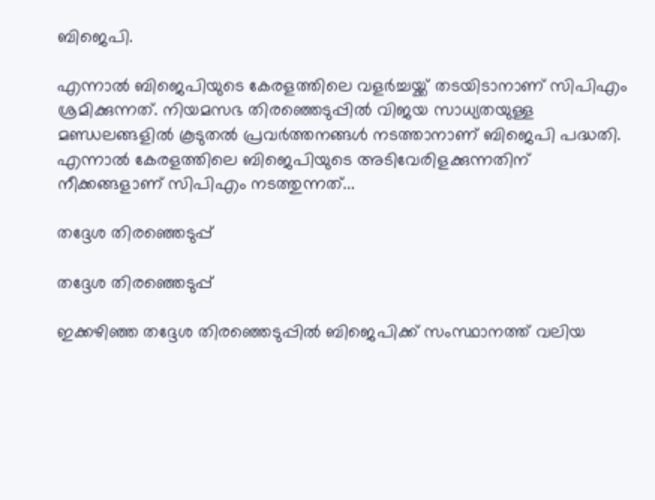ബിജെപി.

എന്നാല്‍ ബിജെപിയുടെ കേരളത്തിലെ വളര്‍ച്ചയ്ക്ക് തടയിടാനാണ് സിപിഎം ശ്രമിക്കുന്നത്. നിയമസഭ തിരഞ്ഞെടുപ്പില്‍ വിജയ സാധ്യതയുള്ള മണ്ഡലങ്ങളില്‍ കൂടുതല്‍ പ്രവര്‍ത്തനങ്ങള്‍ നടത്താനാണ് ബിജെപി പദ്ധതി. എന്നാല്‍ കേരളത്തിലെ ബിജെപിയുടെ അടിവേരിളക്കുന്നതിന് നീക്കങ്ങളാണ് സിപിഎം നടത്തുന്നത്...

തദ്ദേശ തിരഞ്ഞെടുപ്പ്

തദ്ദേശ തിരഞ്ഞെടുപ്പ്

ഇക്കഴിഞ്ഞ തദ്ദേശ തിരഞ്ഞെടുപ്പില്‍ ബിജെപിക്ക് സംസ്ഥാനത്ത് വലിയ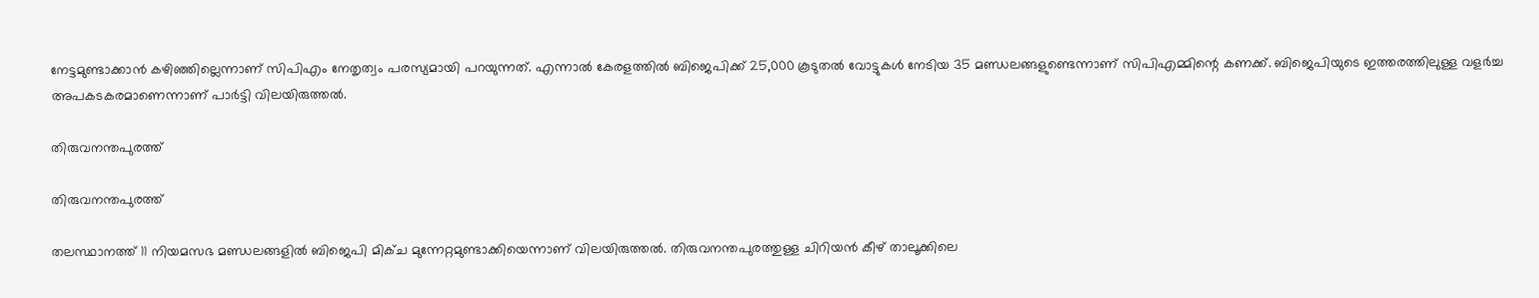നേട്ടമുണ്ടാക്കാന്‍ കഴിഞ്ഞില്ലെന്നാണ് സിപിഎം നേതൃത്വം പരസ്യമായി പറയുന്നത്. എന്നാല്‍ കേരളത്തില്‍ ബിജെപിക്ക് 25,000 കൂടുതല്‍ വോട്ടുകള്‍ നേടിയ 35 മണ്ഡലങ്ങളുണ്ടെന്നാണ് സിപിഎമ്മിന്റെ കണക്ക്. ബിജെപിയുടെ ഇത്തരത്തിലുള്ള വളര്‍ച്ച അപകടകരമാണെന്നാണ് പാര്‍ട്ടി വിലയിരുത്തല്‍.

തിരുവനന്തപുരത്ത്

തിരുവനന്തപുരത്ത്

തലസ്ഥാനത്ത് 11 നിയമസഭ മണ്ഡലങ്ങളില്‍ ബിജെപി മിക്ച മുന്നേറ്റമുണ്ടാക്കിയെന്നാണ് വിലയിരുത്തല്‍. തിരുവനന്തപുരത്തുള്ള ചിറിയന്‍ കീഴ് താലൂക്കിലെ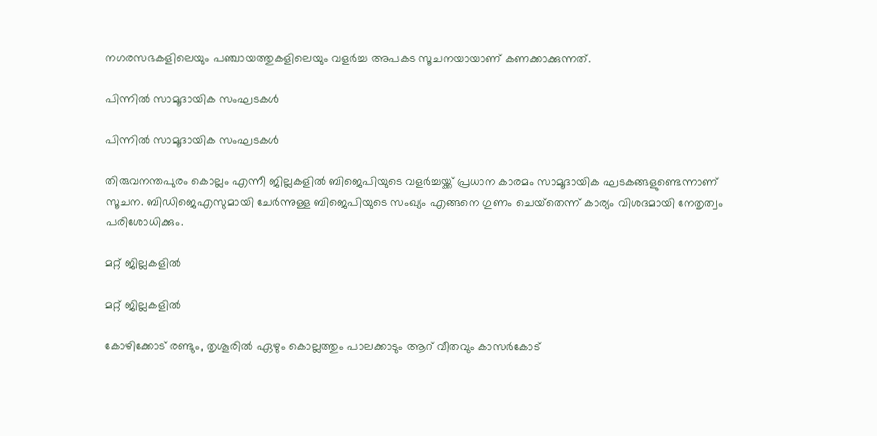നഗരസഭകളിലെയും പഞ്ചായത്തുകളിലെയും വളര്‍ച്ച അപകട സൂചനയായാണ് കണക്കാക്കുന്നത്.

പിന്നില്‍ സാമൂദായിക സംഘടകള്‍

പിന്നില്‍ സാമൂദായിക സംഘടകള്‍

തിരുവനന്തപുരം കൊല്ലം എന്നീ ജില്ലകളില്‍ ബിജെപിയുടെ വളര്‍ച്ചയ്ക്ക് പ്രധാന കാരമം സാമൂദായിക ഘടകങ്ങളുണ്ടെന്നാണ് സൂചന. ബിഡിജെഎസുമായി ചേര്‍ന്നുള്ള ബിജെപിയുടെ സംഖ്യം എങ്ങനെ ഗുണം ചെയ്‌തെന്ന് കാര്യം വിശദമായി നേതൃത്വം പരിശോധിക്കും.

മറ്റ് ജില്ലകളില്‍

മറ്റ് ജില്ലകളില്‍

കോഴിക്കോട് രണ്ടും, തൃശൂരില്‍ ഏഴും കൊല്ലത്തും പാലക്കാടും ആറ് വീതവും കാസര്‍കോട്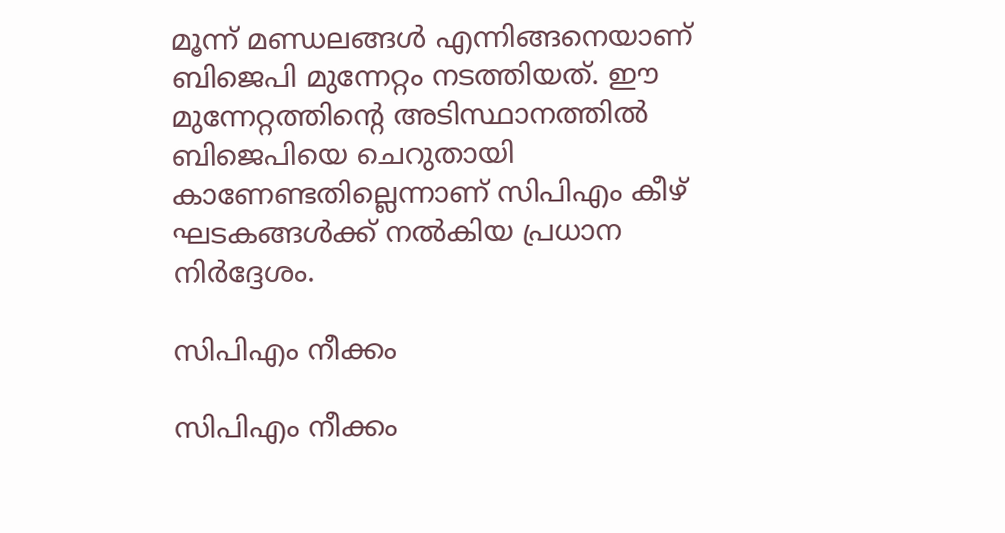മൂന്ന് മണ്ഡലങ്ങള്‍ എന്നിങ്ങനെയാണ് ബിജെപി മുന്നേറ്റം നടത്തിയത്. ഈ മുന്നേറ്റത്തിന്റെ അടിസ്ഥാനത്തില്‍ ബിജെപിയെ ചെറുതായി കാണേണ്ടതില്ലെന്നാണ് സിപിഎം കീഴ് ഘടകങ്ങള്‍ക്ക് നല്‍കിയ പ്രധാന നിര്‍ദ്ദേശം.

സിപിഎം നീക്കം

സിപിഎം നീക്കം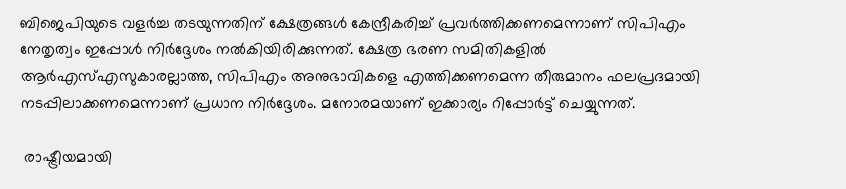ബിജെപിയുടെ വളര്‍ച്ച തടയുന്നതിന് ക്ഷേത്രങ്ങള്‍ കേന്ദ്രീകരിച്ച് പ്രവര്‍ത്തിക്കണമെന്നാണ് സിപിഎം നേതൃത്വം ഇപ്പോള്‍ നിര്‍ദ്ദേശം നല്‍കിയിരിക്കുന്നത്. ക്ഷേത്ര ഭരണ സമിതികളില്‍ ആര്‍എസ്എസുകാരല്ലാത്ത, സിപിഎം അനുഭാവികളെ എത്തിക്കണമെന്ന തീരുമാനം ഫലപ്രദമായി നടപ്പിലാക്കണമെന്നാണ് പ്രധാന നിര്‍ദ്ദേശം. മനോരമയാണ് ഇക്കാര്യം റിപ്പോർട്ട് ചെയ്യുന്നത്.

 രാഷ്ട്രീയമായി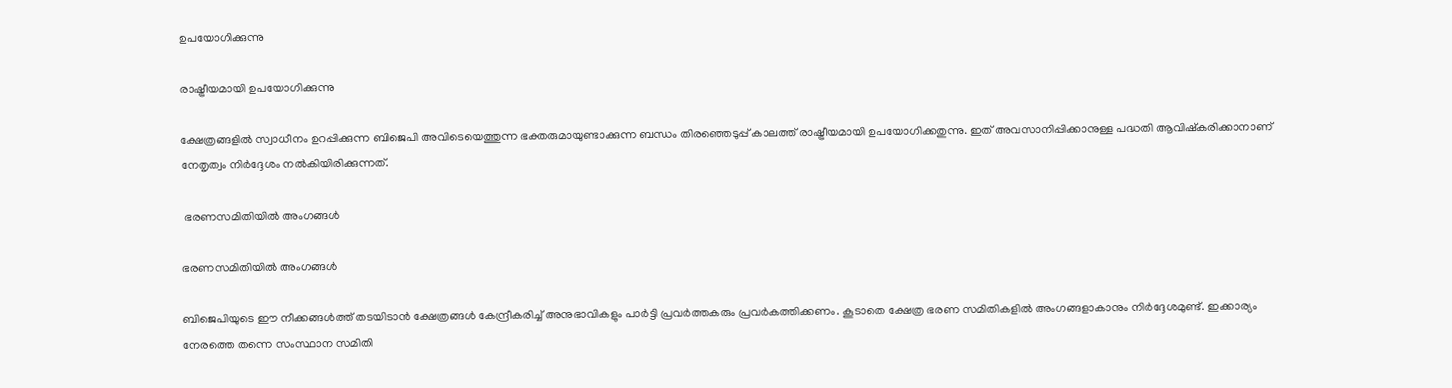ഉപയോഗിക്കുന്നു

രാഷ്ട്രീയമായി ഉപയോഗിക്കുന്നു

ക്ഷേത്രങ്ങളില്‍ സ്വാധീനം ഉറപ്പിക്കുന്ന ബിജെപി അവിടെയെത്തുന്ന ഭക്തരുമായുണ്ടാക്കുന്ന ബന്ധം തിരഞ്ഞെടുപ്പ് കാലത്ത് രാഷ്ട്രീയമായി ഉപയോഗിക്കതുന്നു. ഇത് അവസാനിപ്പിക്കാനുള്ള പദ്ധതി ആവിഷ്‌കരിക്കാനാണ് നേതൃത്വം നിര്‍ദ്ദേശം നല്‍കിയിരിക്കുന്നത്.

 ഭരണസമിതിയില്‍ അംഗങ്ങള്‍

ഭരണസമിതിയില്‍ അംഗങ്ങള്‍

ബിജെപിയുടെ ഈ നീക്കങ്ങള്‍ത്ത് തടയിടാന്‍ ക്ഷേത്രങ്ങള്‍ കേന്ദ്രീകരിച്ച് അനുഭാവികളും പാര്‍ട്ടി പ്രവര്‍ത്തകരും പ്രവര്‍കത്തിക്കണം. കൂടാതെ ക്ഷേത്ര ഭരണ സമിതികളില്‍ അംഗങ്ങളാകാനും നിര്‍ദ്ദേശമുണ്ട്. ഇക്കാര്യം നേരത്തെ തന്നെ സംസ്ഥാന സമിതി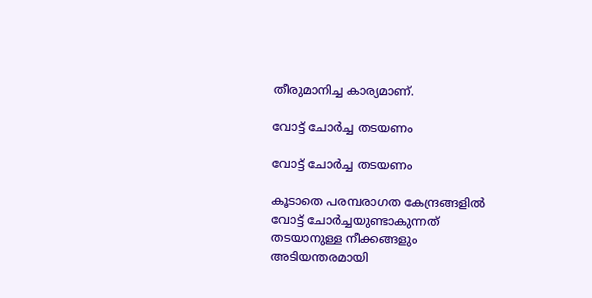തീരുമാനിച്ച കാര്യമാണ്.

വോട്ട് ചോര്‍ച്ച തടയണം

വോട്ട് ചോര്‍ച്ച തടയണം

കൂടാതെ പരമ്പരാഗത കേന്ദ്രങ്ങളില്‍ വോട്ട് ചോര്‍ച്ചയുണ്ടാകുന്നത് തടയാനുള്ള നീക്കങ്ങളും അടിയന്തരമായി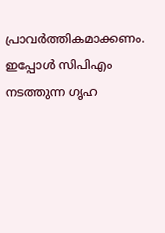പ്രാവര്‍ത്തികമാക്കണം. ഇപ്പോള്‍ സിപിഎം നടത്തുന്ന ഗൃഹ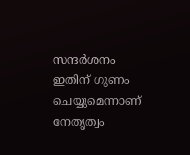സന്ദര്‍ശനം ഇതിന് ഗുണം ചെയ്യുമെന്നാണ് നേതൃത്വം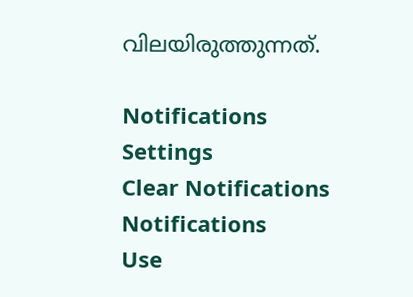വിലയിരുത്തുന്നത്.

Notifications
Settings
Clear Notifications
Notifications
Use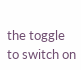the toggle to switch on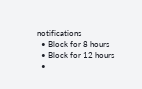notifications
  • Block for 8 hours
  • Block for 12 hours
  •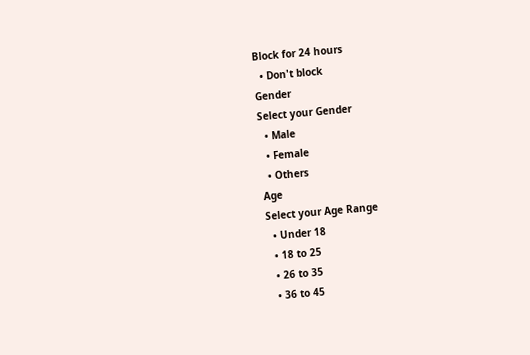Block for 24 hours
  • Don't block
Gender
Select your Gender
  • Male
  • Female
  • Others
Age
Select your Age Range
  • Under 18
  • 18 to 25
  • 26 to 35
  • 36 to 45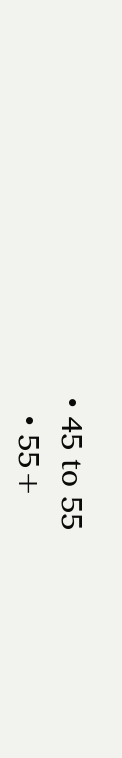• 45 to 55
  • 55+